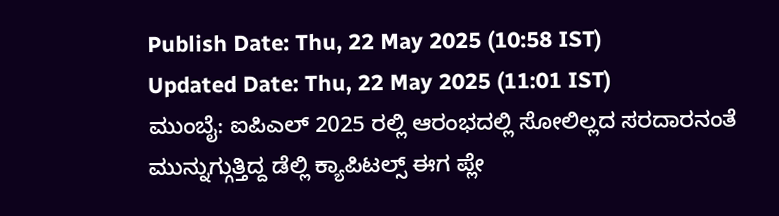Publish Date: Thu, 22 May 2025 (10:58 IST)
Updated Date: Thu, 22 May 2025 (11:01 IST)
ಮುಂಬೈ: ಐಪಿಎಲ್ 2025 ರಲ್ಲಿ ಆರಂಭದಲ್ಲಿ ಸೋಲಿಲ್ಲದ ಸರದಾರನಂತೆ ಮುನ್ನುಗ್ಗುತ್ತಿದ್ದ ಡೆಲ್ಲಿ ಕ್ಯಾಪಿಟಲ್ಸ್ ಈಗ ಪ್ಲೇ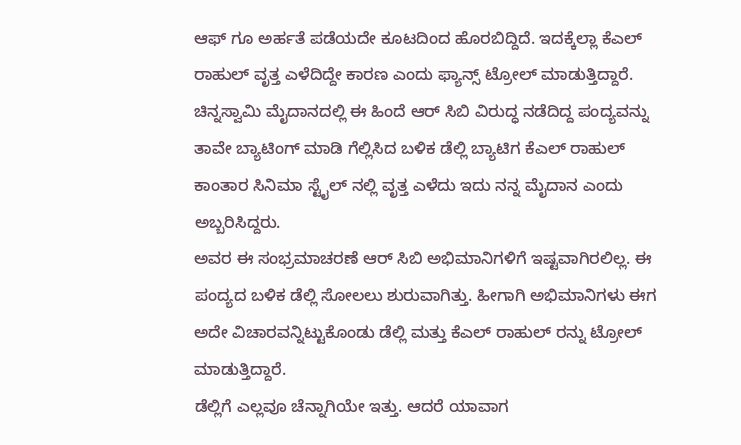ಆಫ್ ಗೂ ಅರ್ಹತೆ ಪಡೆಯದೇ ಕೂಟದಿಂದ ಹೊರಬಿದ್ದಿದೆ. ಇದಕ್ಕೆಲ್ಲಾ ಕೆಎಲ್ ರಾಹುಲ್ ವೃತ್ತ ಎಳೆದಿದ್ದೇ ಕಾರಣ ಎಂದು ಫ್ಯಾನ್ಸ್ ಟ್ರೋಲ್ ಮಾಡುತ್ತಿದ್ದಾರೆ.
ಚಿನ್ನಸ್ವಾಮಿ ಮೈದಾನದಲ್ಲಿ ಈ ಹಿಂದೆ ಆರ್ ಸಿಬಿ ವಿರುದ್ಧ ನಡೆದಿದ್ದ ಪಂದ್ಯವನ್ನು ತಾವೇ ಬ್ಯಾಟಿಂಗ್ ಮಾಡಿ ಗೆಲ್ಲಿಸಿದ ಬಳಿಕ ಡೆಲ್ಲಿ ಬ್ಯಾಟಿಗ ಕೆಎಲ್ ರಾಹುಲ್ ಕಾಂತಾರ ಸಿನಿಮಾ ಸ್ಟೈಲ್ ನಲ್ಲಿ ವೃತ್ತ ಎಳೆದು ಇದು ನನ್ನ ಮೈದಾನ ಎಂದು ಅಬ್ಬರಿಸಿದ್ದರು.
ಅವರ ಈ ಸಂಭ್ರಮಾಚರಣೆ ಆರ್ ಸಿಬಿ ಅಭಿಮಾನಿಗಳಿಗೆ ಇಷ್ಟವಾಗಿರಲಿಲ್ಲ. ಈ ಪಂದ್ಯದ ಬಳಿಕ ಡೆಲ್ಲಿ ಸೋಲಲು ಶುರುವಾಗಿತ್ತು. ಹೀಗಾಗಿ ಅಭಿಮಾನಿಗಳು ಈಗ ಅದೇ ವಿಚಾರವನ್ನಿಟ್ಟುಕೊಂಡು ಡೆಲ್ಲಿ ಮತ್ತು ಕೆಎಲ್ ರಾಹುಲ್ ರನ್ನು ಟ್ರೋಲ್ ಮಾಡುತ್ತಿದ್ದಾರೆ.
ಡೆಲ್ಲಿಗೆ ಎಲ್ಲವೂ ಚೆನ್ನಾಗಿಯೇ ಇತ್ತು. ಆದರೆ ಯಾವಾಗ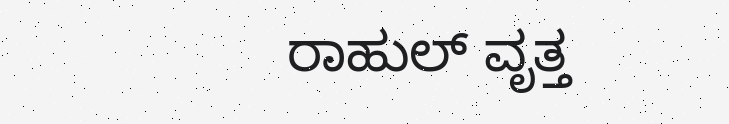ರಾಹುಲ್ ವೃತ್ತ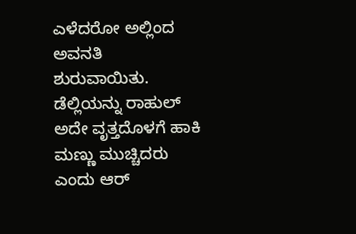ಎಳೆದರೋ ಅಲ್ಲಿಂದ ಅವನತಿ ಶುರುವಾಯಿತು. ಡೆಲ್ಲಿಯನ್ನು ರಾಹುಲ್ ಅದೇ ವೃತ್ತದೊಳಗೆ ಹಾಕಿ ಮಣ್ಣು ಮುಚ್ಚಿದರು ಎಂದು ಆರ್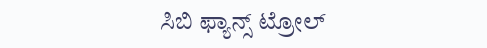ಸಿಬಿ ಫ್ಯಾನ್ಸ್ ಟ್ರೋಲ್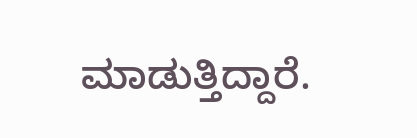ಮಾಡುತ್ತಿದ್ದಾರೆ.